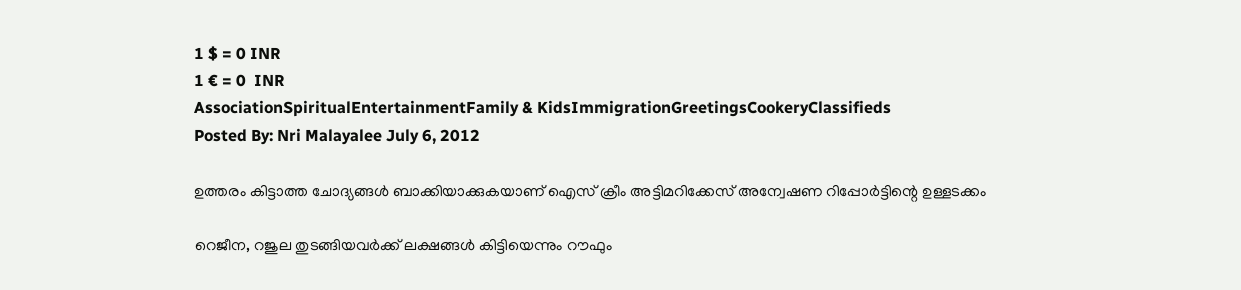1 $ = 0 INR
1 € = 0  INR
AssociationSpiritualEntertainmentFamily & KidsImmigrationGreetingsCookeryClassifieds
Posted By: Nri Malayalee July 6, 2012

ഉത്തരം കിട്ടാത്ത ചോദ്യങ്ങള്‍ ബാക്കിയാക്കുകയാണ് ഐസ് ക്രീം അട്ടിമറിക്കേസ് അന്വേഷണ റിപ്പോര്‍ട്ടിന്റെ ഉള്ളടക്കം

റെജീന, റജുല തുടങ്ങിയവര്‍ക്ക് ലക്ഷങ്ങള്‍ കിട്ടിയെന്നും റൗഫും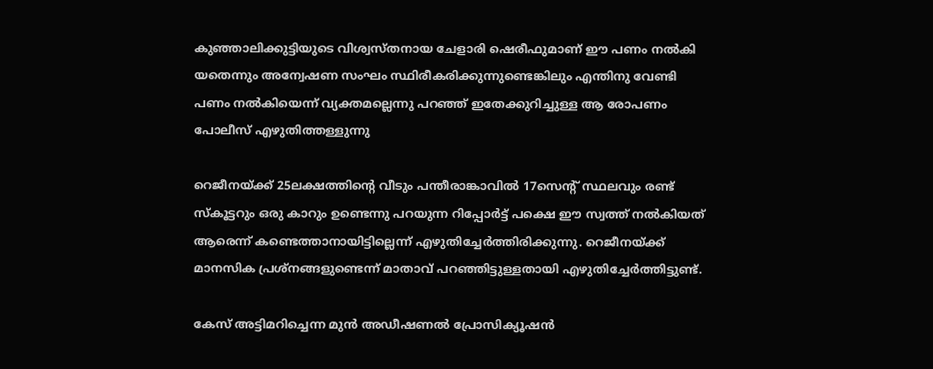കുഞ്ഞാലിക്കുട്ടിയുടെ വിശ്വസ്തനായ ചേളാരി ഷെരീഫുമാണ് ഈ പണം നല്‍കി യതെന്നും അന്വേഷണ സംഘം സ്ഥിരീകരിക്കുന്നുണ്ടെങ്കിലും എന്തിനു വേണ്ടി പണം നല്‍കിയെന്ന് വ്യക്തമല്ലെന്നു പറഞ്ഞ് ഇതേക്കുറിച്ചുള്ള ആ രോപണം പോലീസ് എഴുതിത്തള്ളുന്നു

റെജീനയ്ക്ക് 25ലക്ഷത്തിന്റെ വീടും പന്തീരാങ്കാവില്‍ 17സെന്റ് സ്ഥലവും രണ്ട് സ്‌കൂട്ടറും ഒരു കാറും ഉണ്ടെന്നു പറയുന്ന റിപ്പോര്‍ട്ട് പക്ഷെ ഈ സ്വത്ത് നല്‍കിയത് ആരെന്ന് കണ്ടെത്താനായിട്ടില്ലെന്ന് എഴുതിച്ചേര്‍ത്തിരിക്കുന്നു. റെജീനയ്ക്ക് മാനസിക പ്രശ്‌നങ്ങളുണ്ടെന്ന് മാതാവ് പറഞ്ഞിട്ടുള്ളതായി എഴുതിച്ചേര്‍ത്തിട്ടുണ്ട്.

കേസ് അട്ടിമറിച്ചെന്ന മുന്‍ അഡീഷണല്‍ പ്രോസിക്യൂഷന്‍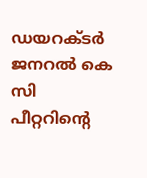ഡയറക്ടര്‍ ജനറല്‍ കെ സി പീറ്ററിന്റെ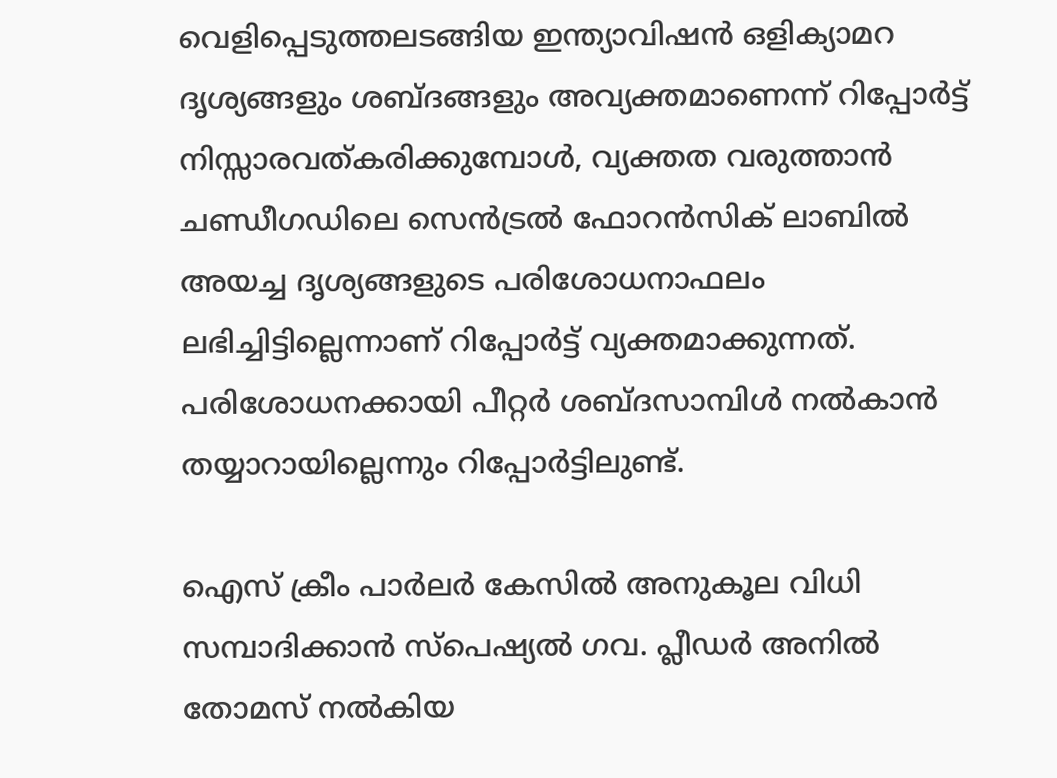വെളിപ്പെടുത്തലടങ്ങിയ ഇന്ത്യാവിഷന്‍ ഒളിക്യാമറ ദൃശ്യങ്ങളും ശബ്ദങ്ങളും അവ്യക്തമാണെന്ന് റിപ്പോര്‍ട്ട് നിസ്സാരവത്കരിക്കുമ്പോള്‍, വ്യക്തത വരുത്താന്‍ ചണ്ഡീഗഡിലെ സെന്‍ട്രല്‍ ഫോറന്‍സിക് ലാബില്‍ അയച്ച ദൃശ്യങ്ങളുടെ പരിശോധനാഫലം ലഭിച്ചിട്ടില്ലെന്നാണ് റിപ്പോര്‍ട്ട് വ്യക്തമാക്കുന്നത്. പരിശോധനക്കായി പീറ്റര്‍ ശബ്ദസാമ്പിള്‍ നല്‍കാന്‍ തയ്യാറായില്ലെന്നും റിപ്പോര്‍ട്ടിലുണ്ട്.

ഐസ് ക്രീം പാര്‍ലര്‍ കേസില്‍ അനുകൂല വിധി സമ്പാദിക്കാന്‍ സ്‌പെഷ്യല്‍ ഗവ. പ്ലീഡര്‍ അനില്‍ തോമസ് നല്‍കിയ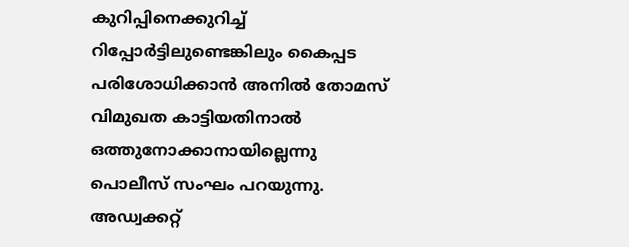കുറിപ്പിനെക്കുറിച്ച് റിപ്പോര്‍ട്ടിലുണ്ടെങ്കിലും കൈപ്പട പരിശോധിക്കാന്‍ അനില്‍ തോമസ് വിമുഖത കാട്ടിയതിനാല്‍ ഒത്തുനോക്കാനായില്ലെന്നു പൊലീസ് സംഘം പറയുന്നു. അഡ്വക്കറ്റ്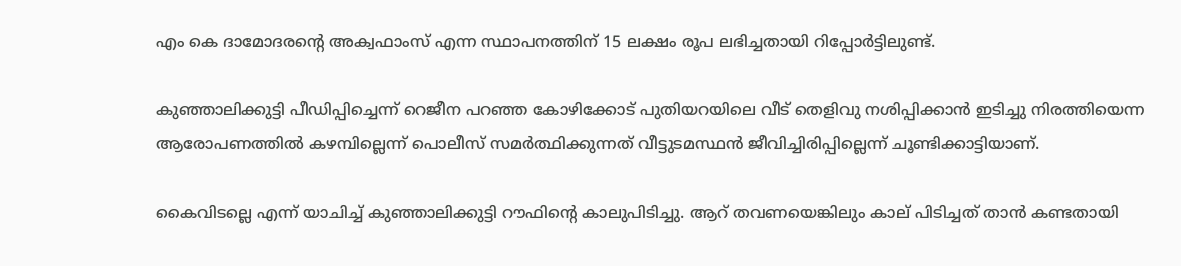എം കെ ദാമോദരന്റെ അക്വഫാംസ് എന്ന സ്ഥാപനത്തിന് 15 ലക്ഷം രൂപ ലഭിച്ചതായി റിപ്പോര്‍ട്ടിലുണ്ട്.

കുഞ്ഞാലിക്കുട്ടി പീഡിപ്പിച്ചെന്ന് റെജീന പറഞ്ഞ കോഴിക്കോട് പുതിയറയിലെ വീട് തെളിവു നശിപ്പിക്കാന്‍ ഇടിച്ചു നിരത്തിയെന്ന ആരോപണത്തില്‍ കഴമ്പില്ലെന്ന് പൊലീസ് സമര്‍ത്ഥിക്കുന്നത് വീട്ടുടമസ്ഥന്‍ ജീവിച്ചിരിപ്പില്ലെന്ന് ചൂണ്ടിക്കാട്ടിയാണ്.

കൈവിടല്ലെ എന്ന് യാചിച്ച് കുഞ്ഞാലിക്കുട്ടി റൗഫിന്റെ കാലുപിടിച്ചു. ആറ് തവണയെങ്കിലും കാല് പിടിച്ചത് താന്‍ കണ്ടതായി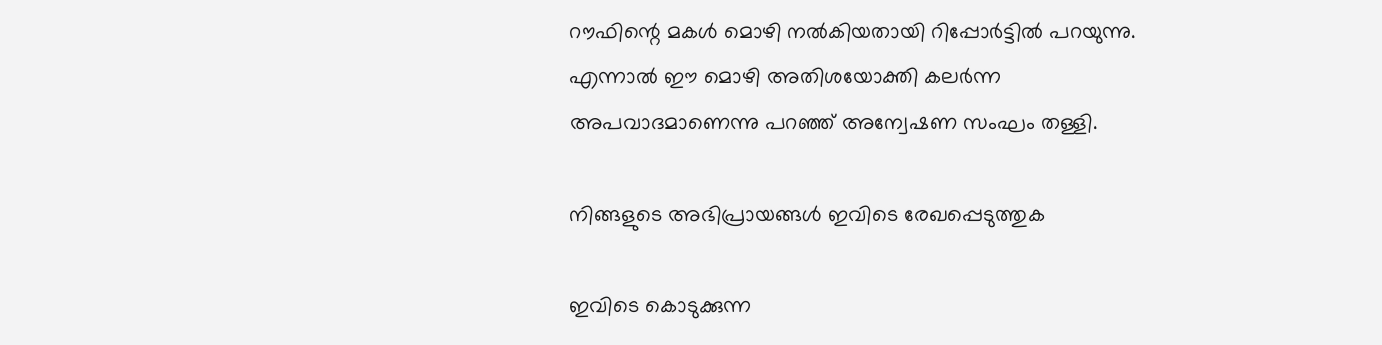റൗഫിന്റെ മകള്‍ മൊഴി നല്‍കിയതായി റിപ്പോര്‍ട്ടില്‍ പറയുന്നു. എന്നാല്‍ ഈ മൊഴി അതിശയോക്തി കലര്‍ന്ന അപവാദമാണെന്നു പറഞ്ഞ് അന്വേഷണ സംഘം തള്ളി.

നിങ്ങളുടെ അഭിപ്രായങ്ങള്‍ ഇവിടെ രേഖപ്പെടുത്തുക

ഇവിടെ കൊടുക്കുന്ന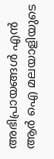അഭിപ്രായങ്ങള്‍ എന്‍ ആര്‍ ഐ മലയാളിയുടെ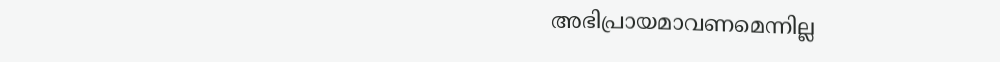അഭിപ്രായമാവണമെന്നില്ല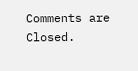Comments are Closed.